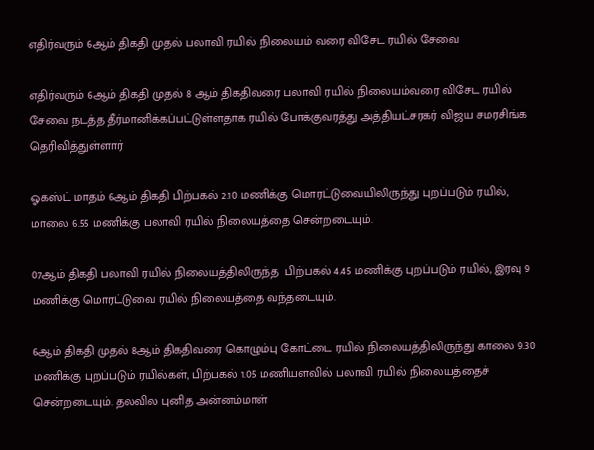எதிர்வரும் 6ஆம் திகதி முதல் பலாவி ரயில் நிலையம் வரை விசேட ரயில் சேவை

எதிர்வரும் 6ஆம் திகதி முதல் 8 ஆம் திகதிவரை பலாவி ரயில் நிலையம்வரை விசேட ரயில் சேவை நடத்த தீர்மானிக்கப்பட்டுள்ளதாக ரயில் போக்குவரத்து அத்தியட்சரகர் விஜய சமரசிங்க தெரிவித்துள்ளார்

ஓகஸ்ட் மாதம் 6ஆம் திகதி பிற்பகல் 2.10 மணிக்கு மொரட்டுவையிலிருந்து புறப்படும் ரயில், மாலை 6.55 மணிக்கு பலாவி ரயில் நிலையத்தை சென்றடையும்.

07ஆம் திகதி பலாவி ரயில் நிலையத்திலிருந்த  பிற்பகல் 4.45 மணிக்கு புறப்படும் ரயில், இரவு 9 மணிக்கு மொரட்டுவை ரயில் நிலையத்தை வந்தடையும்.

6ஆம் திகதி முதல் 8ஆம் திகதிவரை கொழும்பு கோட்டை ரயில் நிலையத்திலிருந்து காலை 9.30 மணிக்கு புறப்படும் ரயில்கள், பிற்பகல் 1.05 மணியளவில் பலாவி ரயில் நிலையத்தைச் சென்றடையும். தலவில புனித அன்னம்மாள்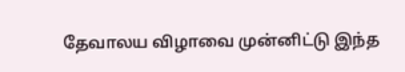தேவாலய விழாவை முன்னிட்டு இந்த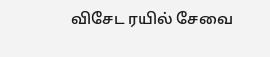விசேட ரயில் சேவை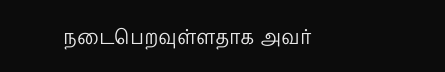நடைபெறவுள்ளதாக அவர்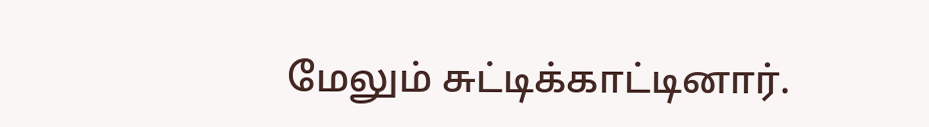மேலும் சுட்டிக்காட்டினார்.